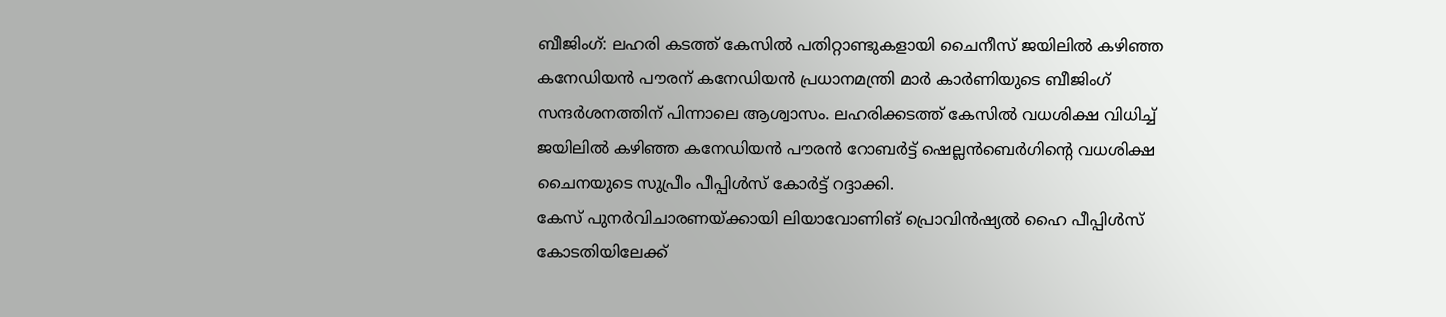ബീജിംഗ്: ലഹരി കടത്ത് കേസിൽ പതിറ്റാണ്ടുകളായി ചൈനീസ് ജയിലിൽ കഴിഞ്ഞ കനേഡിയൻ പൗരന് കനേഡിയൻ പ്രധാനമന്ത്രി മാർ കാർണിയുടെ ബീജിംഗ് സന്ദർശനത്തിന് പിന്നാലെ ആശ്വാസം. ലഹരിക്കടത്ത് കേസിൽ വധശിക്ഷ വിധിച്ച് ജയിലിൽ കഴിഞ്ഞ കനേഡിയൻ പൗരൻ റോബർട്ട് ഷെല്ലൻബെർഗിന്റെ വധശിക്ഷ ചൈനയുടെ സുപ്രീം പീപ്പിൾസ് കോർട്ട് റദ്ദാക്കി.
കേസ് പുനർവിചാരണയ്ക്കായി ലിയാവോണിങ് പ്രൊവിൻഷ്യൽ ഹൈ പീപ്പിൾസ് കോടതിയിലേക്ക്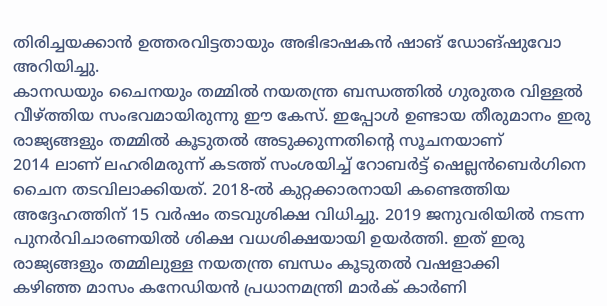തിരിച്ചയക്കാൻ ഉത്തരവിട്ടതായും അഭിഭാഷകൻ ഷാങ് ഡോങ്ഷുവോ അറിയിച്ചു.
കാനഡയും ചൈനയും തമ്മിൽ നയതന്ത്ര ബന്ധത്തിൽ ഗുരുതര വിള്ളൽ വീഴ്ത്തിയ സംഭവമായിരുന്നു ഈ കേസ്. ഇപ്പോൾ ഉണ്ടായ തീരുമാനം ഇരു രാജ്യങ്ങളും തമ്മിൽ കൂടുതൽ അടുക്കുന്നതിന്റെ സൂചനയാണ്
2014 ലാണ് ലഹരിമരുന്ന് കടത്ത് സംശയിച്ച് റോബർട്ട് ഷെല്ലൻബെർഗിനെ ചൈന തടവിലാക്കിയത്. 2018-ൽ കുറ്റക്കാരനായി കണ്ടെത്തിയ അദ്ദേഹത്തിന് 15 വർഷം തടവുശിക്ഷ വിധിച്ചു. 2019 ജനുവരിയിൽ നടന്ന പുനർവിചാരണയിൽ ശിക്ഷ വധശിക്ഷയായി ഉയർത്തി. ഇത് ഇരു രാജ്യങ്ങളും തമ്മിലുള്ള നയതന്ത്ര ബന്ധം കൂടുതൽ വഷളാക്കി
കഴിഞ്ഞ മാസം കനേഡിയൻ പ്രധാനമന്ത്രി മാർക് കാർണി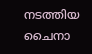നടത്തിയ ചൈനാ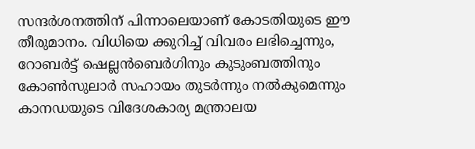സന്ദർശനത്തിന് പിന്നാലെയാണ് കോടതിയുടെ ഈ തീരുമാനം. വിധിയെ ക്കുറിച്ച് വിവരം ലഭിച്ചെന്നും, റോബർട്ട് ഷെല്ലൻബെർഗിനും കുടുംബത്തിനും കോൺസുലാർ സഹായം തുടർന്നും നൽകുമെന്നും കാനഡയുടെ വിദേശകാര്യ മന്ത്രാലയ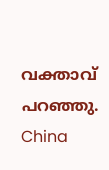വക്താവ് പറഞ്ഞു.
China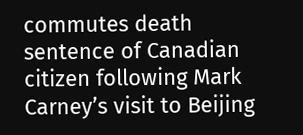commutes death sentence of Canadian citizen following Mark Carney’s visit to Beijing